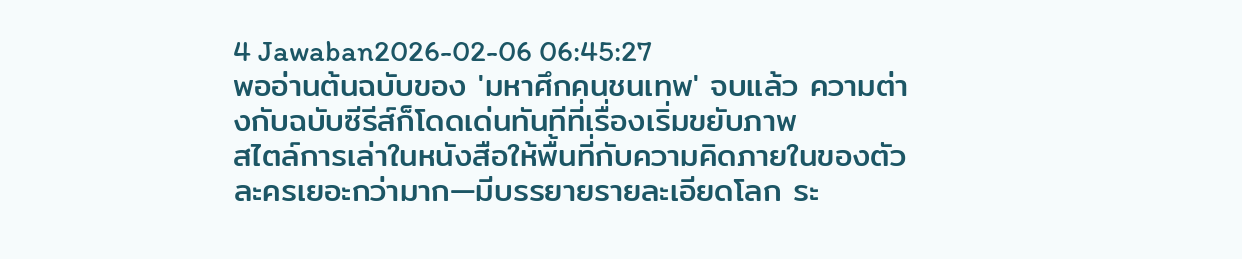4 Jawaban2026-02-06 06:45:27
พออ่านต้นฉบับของ 'มหาศึกคนชนเทพ' จบแล้ว ความต่างกับฉบับซีรีส์ก็โดดเด่นทันทีที่เรื่องเริ่มขยับภาพ
สไตล์การเล่าในหนังสือให้พื้นที่กับความคิดภายในของตัวละครเยอะกว่ามาก—มีบรรยายรายละเอียดโลก ระ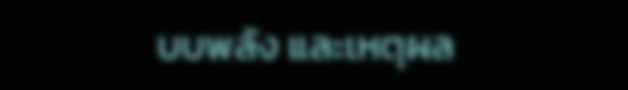บบพลัง และเหตุผล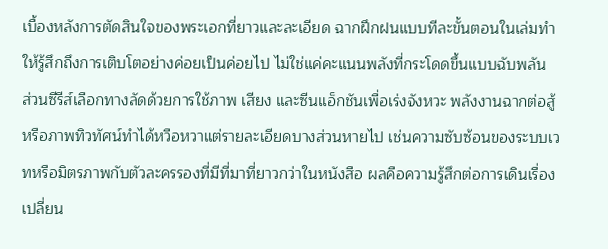เบื้องหลังการตัดสินใจของพระเอกที่ยาวและละเอียด ฉากฝึกฝนแบบทีละขั้นตอนในเล่มทำให้รู้สึกถึงการเติบโตอย่างค่อยเป็นค่อยไป ไม่ใช่แค่คะแนนพลังที่กระโดดขึ้นแบบฉับพลัน
ส่วนซีรีส์เลือกทางลัดด้วยการใช้ภาพ เสียง และซีนแอ็กชันเพื่อเร่งจังหวะ พลังงานฉากต่อสู้หรือภาพทิวทัศน์ทำได้หวือหวาแต่รายละเอียดบางส่วนหายไป เช่นความซับซ้อนของระบบเวทหรือมิตรภาพกับตัวละครรองที่มีที่มาที่ยาวกว่าในหนังสือ ผลคือความรู้สึกต่อการเดินเรื่องเปลี่ยน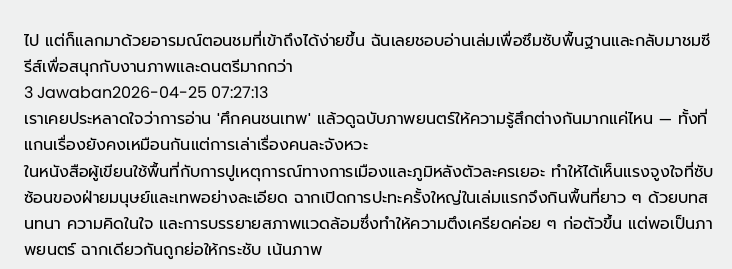ไป แต่ก็แลกมาด้วยอารมณ์ตอนชมที่เข้าถึงได้ง่ายขึ้น ฉันเลยชอบอ่านเล่มเพื่อซึมซับพื้นฐานและกลับมาชมซีรีส์เพื่อสนุกกับงานภาพและดนตรีมากกว่า
3 Jawaban2026-04-25 07:27:13
เราเคยประหลาดใจว่าการอ่าน 'ศึกคนชนเทพ' แล้วดูฉบับภาพยนตร์ให้ความรู้สึกต่างกันมากแค่ไหน — ทั้งที่แกนเรื่องยังคงเหมือนกันแต่การเล่าเรื่องคนละจังหวะ
ในหนังสือผู้เขียนใช้พื้นที่กับการปูเหตุการณ์ทางการเมืองและภูมิหลังตัวละครเยอะ ทำให้ได้เห็นแรงจูงใจที่ซับซ้อนของฝ่ายมนุษย์และเทพอย่างละเอียด ฉากเปิดการปะทะครั้งใหญ่ในเล่มแรกจึงกินพื้นที่ยาว ๆ ด้วยบทสนทนา ความคิดในใจ และการบรรยายสภาพแวดล้อมซึ่งทำให้ความตึงเครียดค่อย ๆ ก่อตัวขึ้น แต่พอเป็นภาพยนตร์ ฉากเดียวกันถูกย่อให้กระชับ เน้นภาพ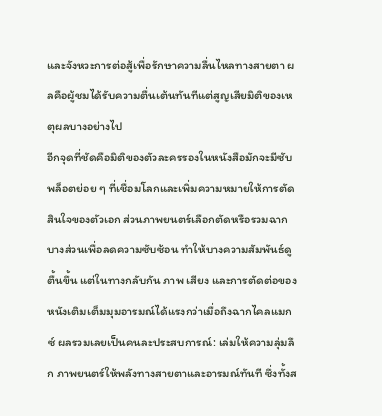และจังหวะการต่อสู้เพื่อรักษาความลื่นไหลทางสายตา ผลคือผู้ชมได้รับความตื่นเต้นทันทีแต่สูญเสียมิติของเหตุผลบางอย่างไป
อีกจุดที่ชัดคือมิติของตัวละครรองในหนังสือมักจะมีซับพล็อตย่อย ๆ ที่เชื่อมโลกและเพิ่มความหมายให้การตัดสินใจของตัวเอก ส่วนภาพยนตร์เลือกตัดหรือรวมฉากบางส่วนเพื่อลดความซับซ้อน ทำให้บางความสัมพันธ์ดูตื้นขึ้น แต่ในทางกลับกัน ภาพ เสียง และการตัดต่อของหนังเติมเต็มมุมอารมณ์ได้แรงกว่าเมื่อถึงฉากไคลแมกซ์ ผลรวมเลยเป็นคนละประสบการณ์: เล่มให้ความลุ่มลึก ภาพยนตร์ให้พลังทางสายตาและอารมณ์ทันที ซึ่งทั้งส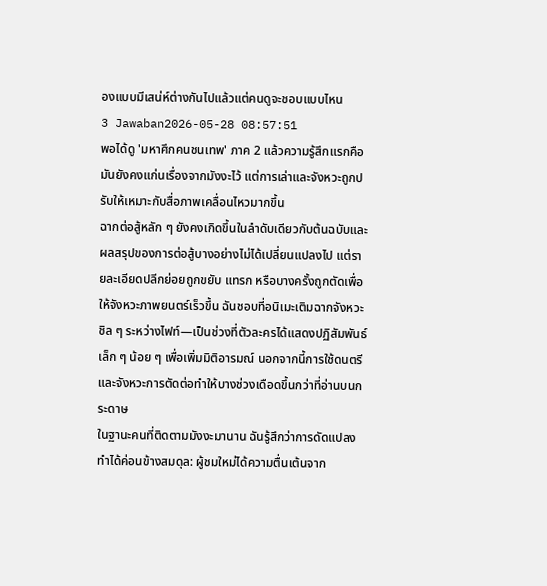องแบบมีเสน่ห์ต่างกันไปแล้วแต่คนดูจะชอบแบบไหน
3 Jawaban2026-05-28 08:57:51
พอได้ดู 'มหาศึกคนชนเทพ' ภาค 2 แล้วความรู้สึกแรกคือมันยังคงแก่นเรื่องจากมังงะไว้ แต่การเล่าและจังหวะถูกปรับให้เหมาะกับสื่อภาพเคลื่อนไหวมากขึ้น
ฉากต่อสู้หลัก ๆ ยังคงเกิดขึ้นในลำดับเดียวกับต้นฉบับและผลสรุปของการต่อสู้บางอย่างไม่ได้เปลี่ยนแปลงไป แต่รายละเอียดปลีกย่อยถูกขยับ แทรก หรือบางครั้งถูกตัดเพื่อให้จังหวะภาพยนตร์เร็วขึ้น ฉันชอบที่อนิเมะเติมฉากจังหวะชิล ๆ ระหว่างไฟท์—เป็นช่วงที่ตัวละครได้แสดงปฏิสัมพันธ์เล็ก ๆ น้อย ๆ เพื่อเพิ่มมิติอารมณ์ นอกจากนี้การใช้ดนตรีและจังหวะการตัดต่อทำให้บางช่วงเดือดขึ้นกว่าที่อ่านบนกระดาษ
ในฐานะคนที่ติดตามมังงะมานาน ฉันรู้สึกว่าการดัดแปลงทำได้ค่อนข้างสมดุล: ผู้ชมใหม่ได้ความตื่นเต้นจาก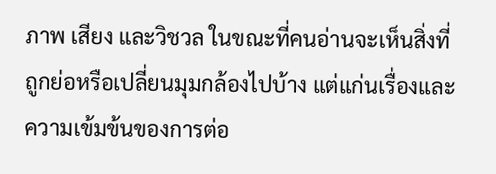ภาพ เสียง และวิชวล ในขณะที่คนอ่านจะเห็นสิ่งที่ถูกย่อหรือเปลี่ยนมุมกล้องไปบ้าง แต่แก่นเรื่องและความเข้มข้นของการต่อ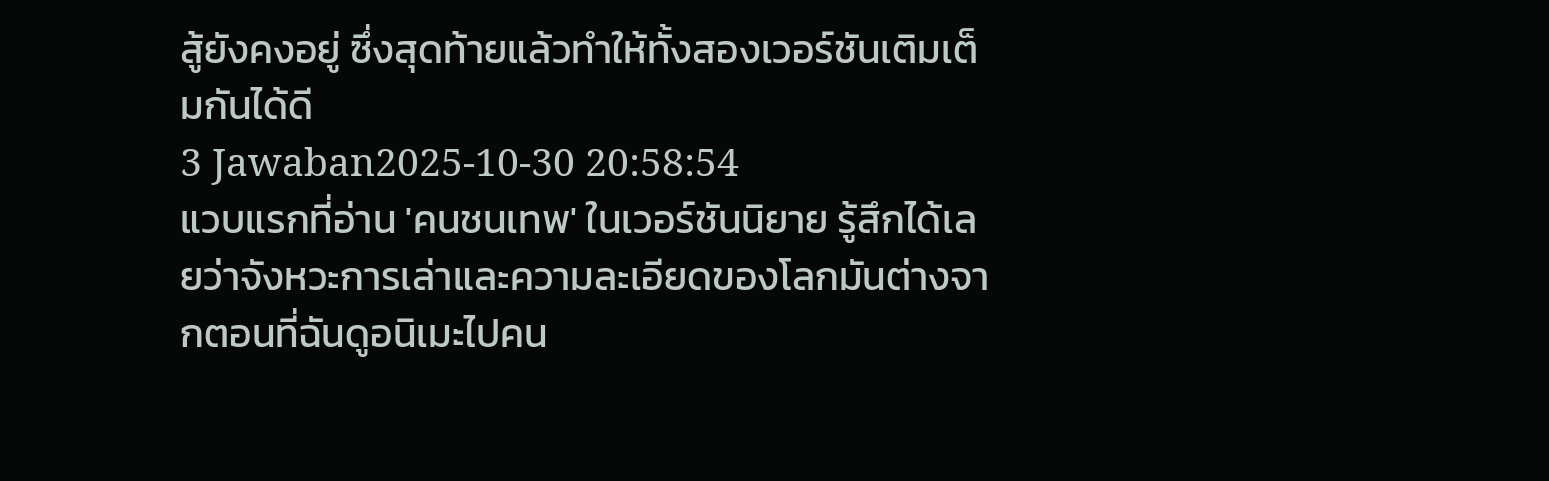สู้ยังคงอยู่ ซึ่งสุดท้ายแล้วทำให้ทั้งสองเวอร์ชันเติมเต็มกันได้ดี
3 Jawaban2025-10-30 20:58:54
แวบแรกที่อ่าน 'คนชนเทพ' ในเวอร์ชันนิยาย รู้สึกได้เลยว่าจังหวะการเล่าและความละเอียดของโลกมันต่างจากตอนที่ฉันดูอนิเมะไปคน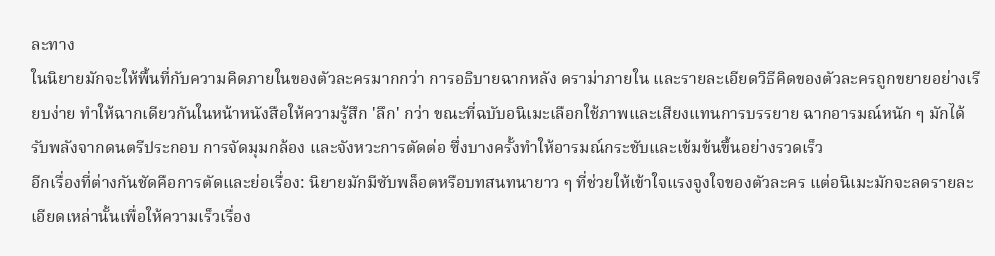ละทาง
ในนิยายมักจะให้พื้นที่กับความคิดภายในของตัวละครมากกว่า การอธิบายฉากหลัง ดราม่าภายใน และรายละเอียดวิธีคิดของตัวละครถูกขยายอย่างเรียบง่าย ทำให้ฉากเดียวกันในหน้าหนังสือให้ความรู้สึก 'ลึก' กว่า ขณะที่ฉบับอนิเมะเลือกใช้ภาพและเสียงแทนการบรรยาย ฉากอารมณ์หนัก ๆ มักได้รับพลังจากดนตรีประกอบ การจัดมุมกล้อง และจังหวะการตัดต่อ ซึ่งบางครั้งทำให้อารมณ์กระชับและเข้มข้นขึ้นอย่างรวดเร็ว
อีกเรื่องที่ต่างกันชัดคือการตัดและย่อเรื่อง: นิยายมักมีซับพล็อตหรือบทสนทนายาว ๆ ที่ช่วยให้เข้าใจแรงจูงใจของตัวละคร แต่อนิเมะมักจะลดรายละเอียดเหล่านั้นเพื่อให้ความเร็วเรื่อง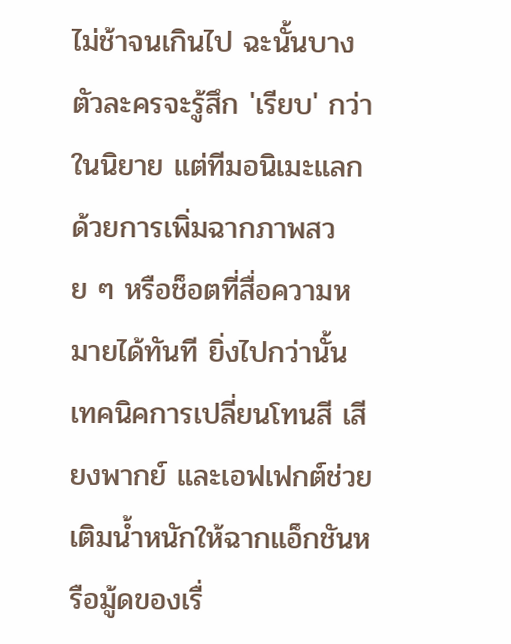ไม่ช้าจนเกินไป ฉะนั้นบางตัวละครจะรู้สึก 'เรียบ' กว่าในนิยาย แต่ทีมอนิเมะแลกด้วยการเพิ่มฉากภาพสวย ๆ หรือช็อตที่สื่อความหมายได้ทันที ยิ่งไปกว่านั้น เทคนิคการเปลี่ยนโทนสี เสียงพากย์ และเอฟเฟกต์ช่วยเติมน้ำหนักให้ฉากแอ็กชันหรือมู้ดของเรื่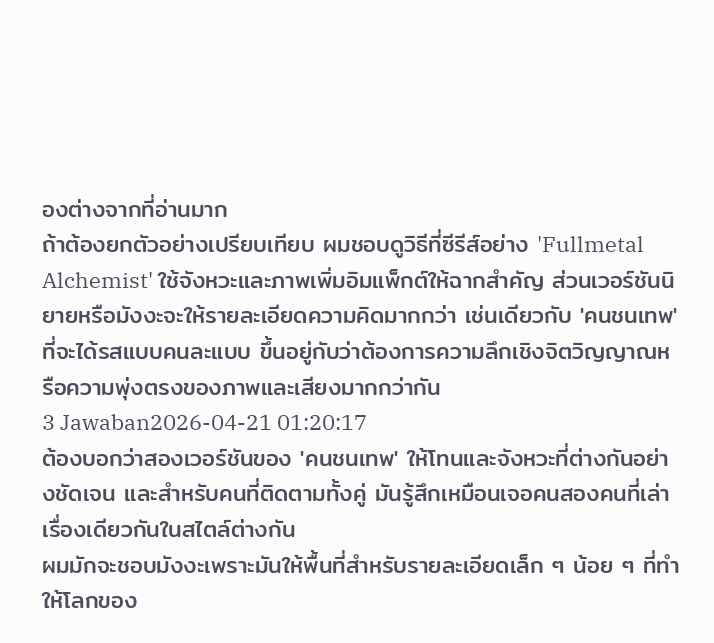องต่างจากที่อ่านมาก
ถ้าต้องยกตัวอย่างเปรียบเทียบ ผมชอบดูวิธีที่ซีรีส์อย่าง 'Fullmetal Alchemist' ใช้จังหวะและภาพเพิ่มอิมแพ็กต์ให้ฉากสำคัญ ส่วนเวอร์ชันนิยายหรือมังงะจะให้รายละเอียดความคิดมากกว่า เช่นเดียวกับ 'คนชนเทพ' ที่จะได้รสแบบคนละแบบ ขึ้นอยู่กับว่าต้องการความลึกเชิงจิตวิญญาณหรือความพุ่งตรงของภาพและเสียงมากกว่ากัน
3 Jawaban2026-04-21 01:20:17
ต้องบอกว่าสองเวอร์ชันของ 'คนชนเทพ' ให้โทนและจังหวะที่ต่างกันอย่างชัดเจน และสำหรับคนที่ติดตามทั้งคู่ มันรู้สึกเหมือนเจอคนสองคนที่เล่าเรื่องเดียวกันในสไตล์ต่างกัน
ผมมักจะชอบมังงะเพราะมันให้พื้นที่สำหรับรายละเอียดเล็ก ๆ น้อย ๆ ที่ทำให้โลกของ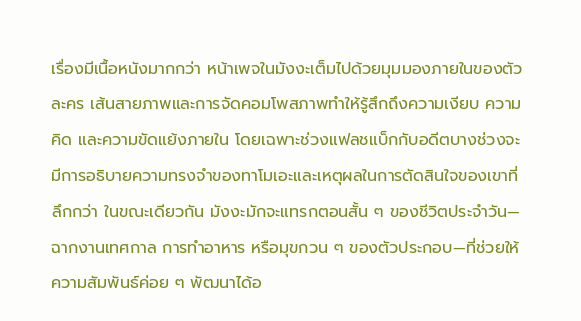เรื่องมีเนื้อหนังมากกว่า หน้าเพจในมังงะเต็มไปด้วยมุมมองภายในของตัวละคร เส้นสายภาพและการจัดคอมโพสภาพทำให้รู้สึกถึงความเงียบ ความคิด และความขัดแย้งภายใน โดยเฉพาะช่วงแฟลชแบ็กกับอดีตบางช่วงจะมีการอธิบายความทรงจำของทาโมเอะและเหตุผลในการตัดสินใจของเขาที่ลึกกว่า ในขณะเดียวกัน มังงะมักจะแทรกตอนสั้น ๆ ของชีวิตประจำวัน—ฉากงานเทศกาล การทำอาหาร หรือมุขกวน ๆ ของตัวประกอบ—ที่ช่วยให้ความสัมพันธ์ค่อย ๆ พัฒนาได้อ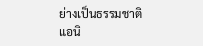ย่างเป็นธรรมชาติ
แอนิ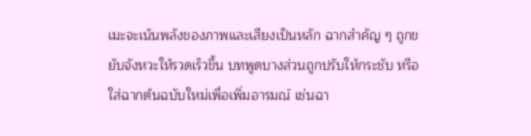เมะจะเน้นพลังของภาพและเสียงเป็นหลัก ฉากสำคัญ ๆ ถูกขยับจังหวะให้รวดเร็วขึ้น บทพูดบางส่วนถูกปรับให้กระชับ หรือใส่ฉากต้นฉบับใหม่เพื่อเพิ่มอารมณ์ เช่นฉา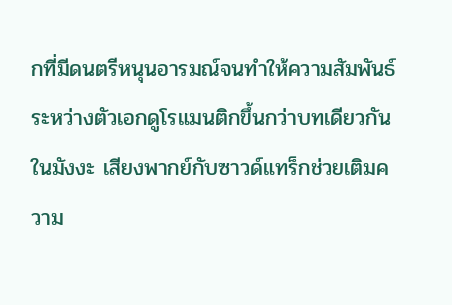กที่มีดนตรีหนุนอารมณ์จนทำให้ความสัมพันธ์ระหว่างตัวเอกดูโรแมนติกขึ้นกว่าบทเดียวกันในมังงะ เสียงพากย์กับซาวด์แทร็กช่วยเติมความ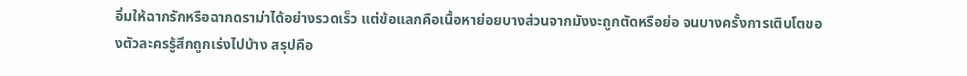อิ่มให้ฉากรักหรือฉากดราม่าได้อย่างรวดเร็ว แต่ข้อแลกคือเนื้อหาย่อยบางส่วนจากมังงะถูกตัดหรือย่อ จนบางครั้งการเติบโตของตัวละครรู้สึกถูกเร่งไปบ้าง สรุปคือ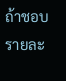ถ้าชอบรายละ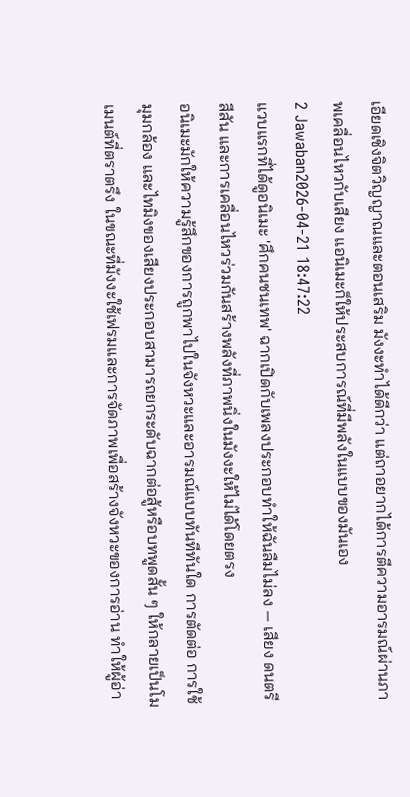เอียดเชิงจิตวิญญาณและตอนเสริม มังงะทำได้ดีกว่า แต่ถาอยากได้การตีความอารมณ์ผ่านภาพเคลื่อนไหวกับเสียง แอนิเมะก็ให้ประสบการณ์ที่มีพลังในแบบของมันเอง
2 Jawaban2026-04-21 18:47:22
แวบแรกที่ได้ดูอนิเมะ 'ศึกคนชนเทพ' ฉากเปิดกับเพลงประกอบทำให้ฉันลืมไม่ลง — เสียง ดนตรี สีสัน และการเคลื่อนไหวร่วมกันสร้างพลังที่ภาพนิ่งในมังงะให้ไม่ได้โดยตรง
อนิเมะมักให้ความรู้สึกของการถูกพาไปในจังหวะและอารมณ์แบบทันทีทันใด การตัดต่อ การใช้มุมกล้อง และไทมิงของเสียงประกอบสามารถยกระดับฉากต่อสู้หรือบทพูดสั้น ๆ ให้กลายเป็นโมเมนต์ที่ตราตรึง ในขณะที่มังงะใช้เฟรมและการจัดภาพเพื่อสร้างจังหวะของการอ่าน ทำให้ผู้อ่า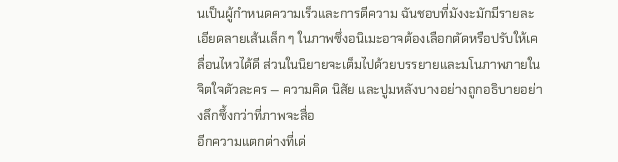นเป็นผู้กำหนดความเร็วและการตีความ ฉันชอบที่มังงะมักมีรายละเอียดลายเส้นเล็ก ๆ ในภาพซึ่งอนิเมะอาจต้องเลือกตัดหรือปรับให้เคลื่อนไหวได้ดี ส่วนในนิยายจะเต็มไปด้วยบรรยายและมโนภาพภายในจิตใจตัวละคร — ความคิด นิสัย และปูมหลังบางอย่างถูกอธิบายอย่างลึกซึ้งกว่าที่ภาพจะสื่อ
อีกความแตกต่างที่เด่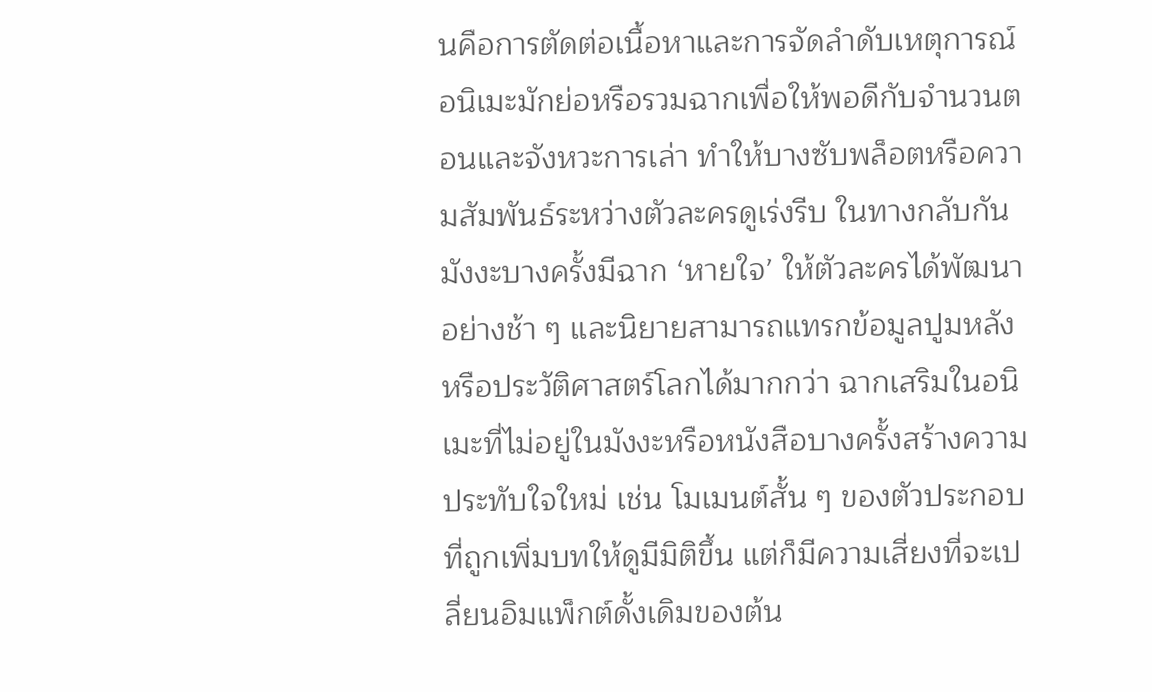นคือการตัดต่อเนื้อหาและการจัดลำดับเหตุการณ์ อนิเมะมักย่อหรือรวมฉากเพื่อให้พอดีกับจำนวนตอนและจังหวะการเล่า ทำให้บางซับพล็อตหรือความสัมพันธ์ระหว่างตัวละครดูเร่งรีบ ในทางกลับกัน มังงะบางครั้งมีฉาก ‘หายใจ’ ให้ตัวละครได้พัฒนาอย่างช้า ๆ และนิยายสามารถแทรกข้อมูลปูมหลังหรือประวัติศาสตร์โลกได้มากกว่า ฉากเสริมในอนิเมะที่ไม่อยู่ในมังงะหรือหนังสือบางครั้งสร้างความประทับใจใหม่ เช่น โมเมนต์สั้น ๆ ของตัวประกอบที่ถูกเพิ่มบทให้ดูมีมิติขึ้น แต่ก็มีความเสี่ยงที่จะเปลี่ยนอิมแพ็กต์ดั้งเดิมของต้น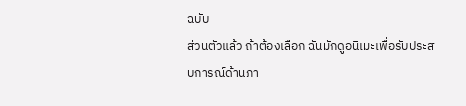ฉบับ
ส่วนตัวแล้ว ถ้าต้องเลือก ฉันมักดูอนิเมะเพื่อรับประสบการณ์ด้านภา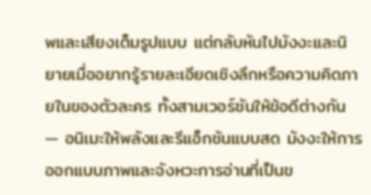พและเสียงเต็มรูปแบบ แต่กลับหันไปมังงะและนิยายเมื่ออยากรู้รายละเอียดเชิงลึกหรือความคิดภายในของตัวละคร ทั้งสามเวอร์ชันให้ข้อดีต่างกัน — อนิเมะให้พลังและรีแอ็กชันแบบสด มังงะให้การออกแบบภาพและจังหวะการอ่านที่เป็นข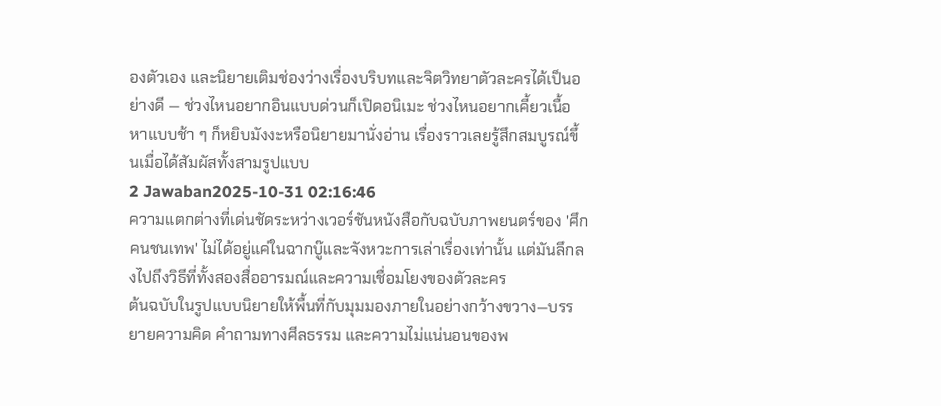องตัวเอง และนิยายเติมช่องว่างเรื่องบริบทและจิตวิทยาตัวละครได้เป็นอย่างดี — ช่วงไหนอยากอินแบบด่วนก็เปิดอนิเมะ ช่วงไหนอยากเคี้ยวเนื้อหาแบบช้า ๆ ก็หยิบมังงะหรือนิยายมานั่งอ่าน เรื่องราวเลยรู้สึกสมบูรณ์ขึ้นเมื่อได้สัมผัสทั้งสามรูปแบบ
2 Jawaban2025-10-31 02:16:46
ความแตกต่างที่เด่นชัดระหว่างเวอร์ชันหนังสือกับฉบับภาพยนตร์ของ 'ศึกคนชนเทพ' ไม่ได้อยู่แค่ในฉากบู๊และจังหวะการเล่าเรื่องเท่านั้น แต่มันลึกลงไปถึงวิธีที่ทั้งสองสื่ออารมณ์และความเชื่อมโยงของตัวละคร
ต้นฉบับในรูปแบบนิยายให้พื้นที่กับมุมมองภายในอย่างกว้างขวาง—บรรยายความคิด คำถามทางศีลธรรม และความไม่แน่นอนของพ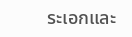ระเอกและ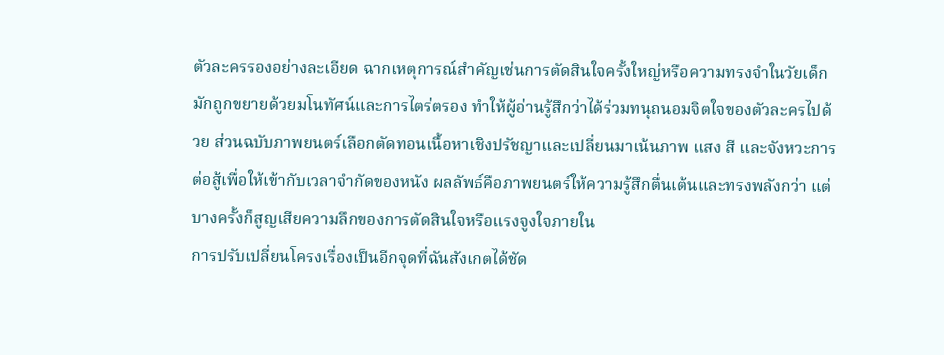ตัวละครรองอย่างละเอียด ฉากเหตุการณ์สำคัญเช่นการตัดสินใจครั้งใหญ่หรือความทรงจำในวัยเด็กมักถูกขยายด้วยมโนทัศน์และการไตร่ตรอง ทำให้ผู้อ่านรู้สึกว่าได้ร่วมทนุถนอมจิตใจของตัวละครไปด้วย ส่วนฉบับภาพยนตร์เลือกตัดทอนเนื้อหาเชิงปรัชญาและเปลี่ยนมาเน้นภาพ แสง สี และจังหวะการต่อสู้เพื่อให้เข้ากับเวลาจำกัดของหนัง ผลลัพธ์คือภาพยนตร์ให้ความรู้สึกตื่นเต้นและทรงพลังกว่า แต่บางครั้งก็สูญเสียความลึกของการตัดสินใจหรือแรงจูงใจภายใน
การปรับเปลี่ยนโครงเรื่องเป็นอีกจุดที่ฉันสังเกตได้ชัด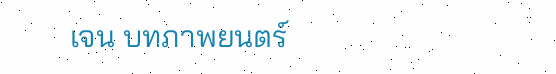เจน บทภาพยนตร์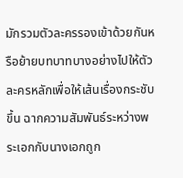มักรวมตัวละครรองเข้าด้วยกันหรือย้ายบทบาทบางอย่างไปให้ตัวละครหลักเพื่อให้เส้นเรื่องกระชับขึ้น ฉากความสัมพันธ์ระหว่างพระเอกกับนางเอกถูก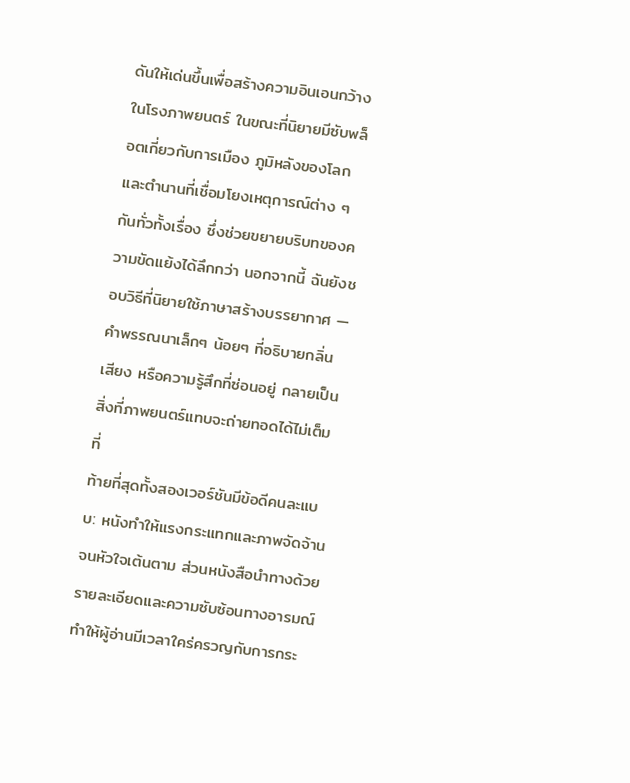ดันให้เด่นขึ้นเพื่อสร้างความอินเอนกว้างในโรงภาพยนตร์ ในขณะที่นิยายมีซับพล็อตเกี่ยวกับการเมือง ภูมิหลังของโลก และตำนานที่เชื่อมโยงเหตุการณ์ต่าง ๆ กันทั่วทั้งเรื่อง ซึ่งช่วยขยายบริบทของความขัดแย้งได้ลึกกว่า นอกจากนี้ ฉันยังชอบวิธีที่นิยายใช้ภาษาสร้างบรรยากาศ — คำพรรณนาเล็กๆ น้อยๆ ที่อธิบายกลิ่น เสียง หรือความรู้สึกที่ซ่อนอยู่ กลายเป็นสิ่งที่ภาพยนตร์แทบจะถ่ายทอดได้ไม่เต็มที่
ท้ายที่สุดทั้งสองเวอร์ชันมีข้อดีคนละแบบ: หนังทำให้แรงกระแทกและภาพจัดจ้านจนหัวใจเต้นตาม ส่วนหนังสือนำทางด้วยรายละเอียดและความซับซ้อนทางอารมณ์ ทำให้ผู้อ่านมีเวลาใคร่ครวญกับการกระ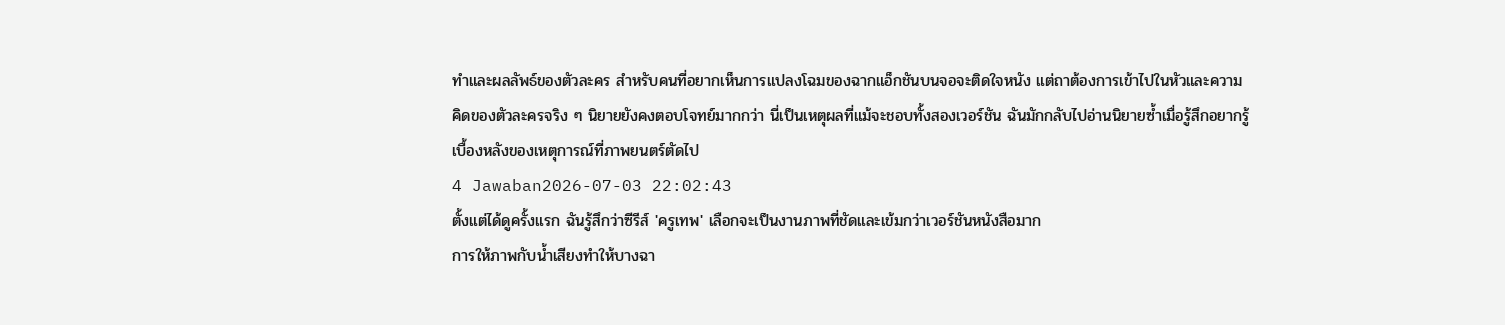ทำและผลลัพธ์ของตัวละคร สำหรับคนที่อยากเห็นการแปลงโฉมของฉากแอ็กชันบนจอจะติดใจหนัง แต่ถาต้องการเข้าไปในหัวและความคิดของตัวละครจริง ๆ นิยายยังคงตอบโจทย์มากกว่า นี่เป็นเหตุผลที่แม้จะชอบทั้งสองเวอร์ชัน ฉันมักกลับไปอ่านนิยายซ้ำเมื่อรู้สึกอยากรู้เบื้องหลังของเหตุการณ์ที่ภาพยนตร์ตัดไป
4 Jawaban2026-07-03 22:02:43
ตั้งแต่ได้ดูครั้งแรก ฉันรู้สึกว่าซีรีส์ 'ครูเทพ' เลือกจะเป็นงานภาพที่ชัดและเข้มกว่าเวอร์ชันหนังสือมาก
การให้ภาพกับน้ำเสียงทำให้บางฉา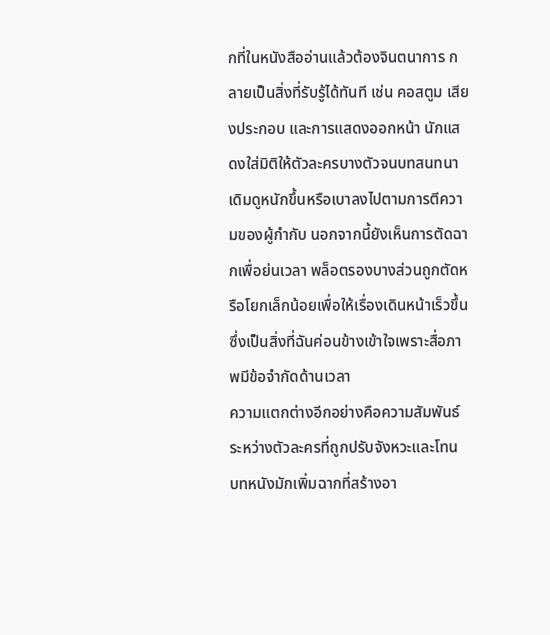กที่ในหนังสืออ่านแล้วต้องจินตนาการ กลายเป็นสิ่งที่รับรู้ได้ทันที เช่น คอสตูม เสียงประกอบ และการแสดงออกหน้า นักแสดงใส่มิติให้ตัวละครบางตัวจนบทสนทนาเดิมดูหนักขึ้นหรือเบาลงไปตามการตีความของผู้กำกับ นอกจากนี้ยังเห็นการตัดฉากเพื่อย่นเวลา พล็อตรองบางส่วนถูกตัดหรือโยกเล็กน้อยเพื่อให้เรื่องเดินหน้าเร็วขึ้น ซึ่งเป็นสิ่งที่ฉันค่อนข้างเข้าใจเพราะสื่อภาพมีข้อจำกัดด้านเวลา
ความแตกต่างอีกอย่างคือความสัมพันธ์ระหว่างตัวละครที่ถูกปรับจังหวะและโทน บทหนังมักเพิ่มฉากที่สร้างอา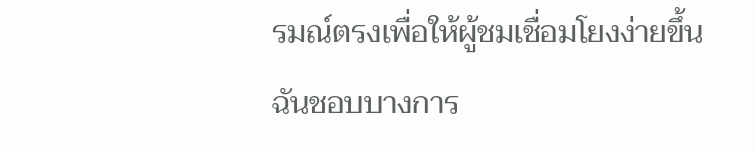รมณ์ตรงเพื่อให้ผู้ชมเชื่อมโยงง่ายขึ้น ฉันชอบบางการ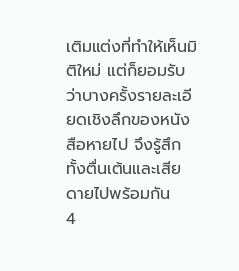เติมแต่งที่ทำให้เห็นมิติใหม่ แต่ก็ยอมรับว่าบางครั้งรายละเอียดเชิงลึกของหนังสือหายไป จึงรู้สึกทั้งตื่นเต้นและเสียดายไปพร้อมกัน
4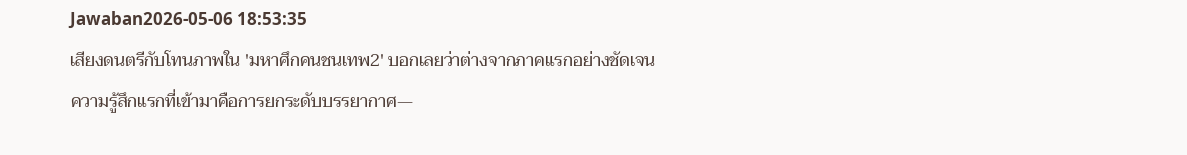Jawaban2026-05-06 18:53:35
เสียงดนตรีกับโทนภาพใน 'มหาศึกคนชนเทพ2' บอกเลยว่าต่างจากภาคแรกอย่างชัดเจน
ความรู้สึกแรกที่เข้ามาคือการยกระดับบรรยากาศ—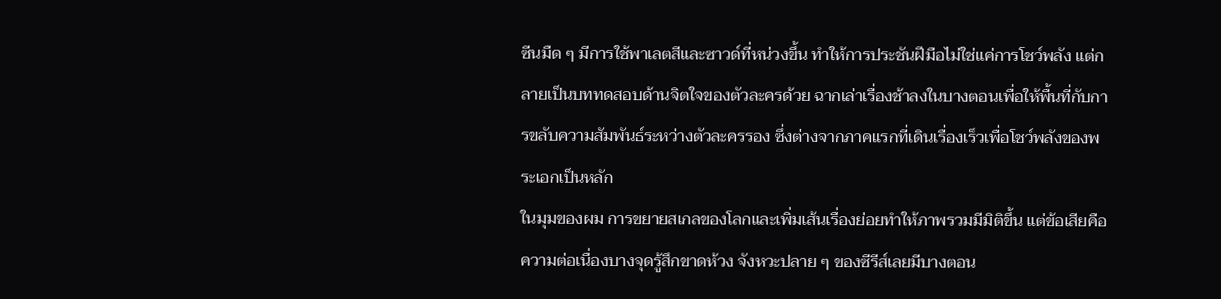ซีนมืด ๆ มีการใช้พาเลตสีและซาวด์ที่หน่วงขึ้น ทำให้การประชันฝีมือไม่ใช่แค่การโชว์พลัง แต่กลายเป็นบททดสอบด้านจิตใจของตัวละครด้วย ฉากเล่าเรื่องช้าลงในบางตอนเพื่อให้พื้นที่กับการขลับความสัมพันธ์ระหว่างตัวละครรอง ซึ่งต่างจากภาคแรกที่เดินเรื่องเร็วเพื่อโชว์พลังของพระเอกเป็นหลัก
ในมุมของผม การขยายสเกลของโลกและเพิ่มเส้นเรื่องย่อยทำให้ภาพรวมมีมิติขึ้น แต่ข้อเสียคือความต่อเนื่องบางจุดรู้สึกขาดห้วง จังหวะปลาย ๆ ของซีรีส์เลยมีบางตอน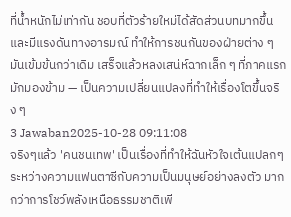ที่น้ำหนักไม่เท่ากัน ชอบที่ตัวร้ายใหม่ได้สัดส่วนบทมากขึ้นและมีแรงดันทางอารมณ์ ทำให้การชนกันของฝ่ายต่าง ๆ มันเข้มข้นกว่าเดิม เสร็จแล้วหลงเสน่ห์ฉากเล็ก ๆ ที่ภาคแรกมักมองข้าม — เป็นความเปลี่ยนแปลงที่ทำให้เรื่องโตขึ้นจริง ๆ
3 Jawaban2025-10-28 09:11:08
จริงๆแล้ว 'คนชนเทพ' เป็นเรื่องที่ทำให้ฉันหัวใจเต้นแปลกๆ ระหว่างความแฟนตาซีกับความเป็นมนุษย์อย่างลงตัว มากกว่าการโชว์พลังเหนือธรรมชาติเพี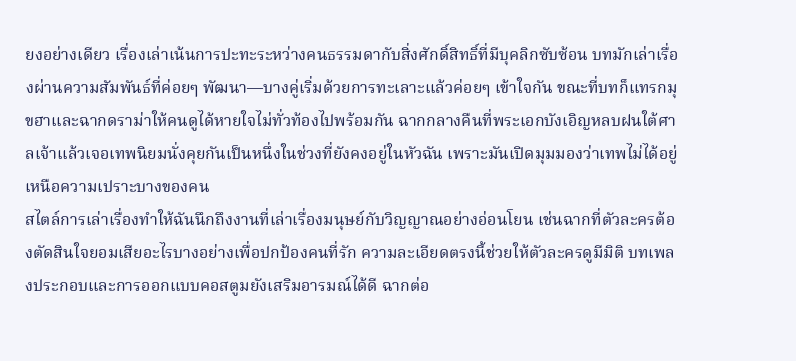ยงอย่างเดียว เรื่องเล่าเน้นการปะทะระหว่างคนธรรมดากับสิ่งศักดิ์สิทธิ์ที่มีบุคลิกซับซ้อน บทมักเล่าเรื่องผ่านความสัมพันธ์ที่ค่อยๆ พัฒนา—บางคู่เริ่มด้วยการทะเลาะแล้วค่อยๆ เข้าใจกัน ขณะที่บทก็แทรกมุขฮาและฉากดราม่าให้คนดูได้หายใจไม่ทั่วท้องไปพร้อมกัน ฉากกลางคืนที่พระเอกบังเอิญหลบฝนใต้ศาลเจ้าแล้วเจอเทพนิยมนั่งคุยกันเป็นหนึ่งในช่วงที่ยังคงอยู่ในหัวฉัน เพราะมันเปิดมุมมองว่าเทพไม่ได้อยู่เหนือความเปราะบางของคน
สไตล์การเล่าเรื่องทำให้ฉันนึกถึงงานที่เล่าเรื่องมนุษย์กับวิญญาณอย่างอ่อนโยน เช่นฉากที่ตัวละครต้องตัดสินใจยอมเสียอะไรบางอย่างเพื่อปกป้องคนที่รัก ความละเอียดตรงนี้ช่วยให้ตัวละครดูมีมิติ บทเพลงประกอบและการออกแบบคอสตูมยังเสริมอารมณ์ได้ดี ฉากต่อ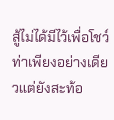สู้ไม่ได้มีไว้เพื่อโชว์ท่าเพียงอย่างเดียวแต่ยังสะท้อ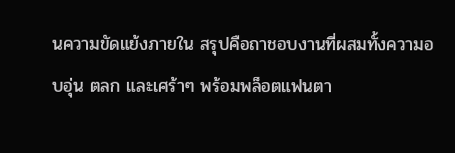นความขัดแย้งภายใน สรุปคือถาชอบงานที่ผสมทั้งความอบอุ่น ตลก และเศร้าๆ พร้อมพล็อตแฟนตา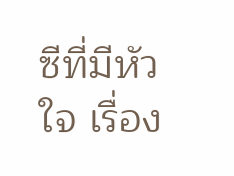ซีที่มีหัวใจ เรื่อง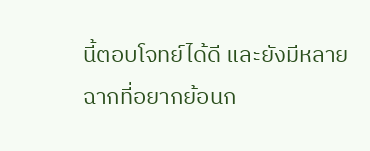นี้ตอบโจทย์ได้ดี และยังมีหลายฉากที่อยากย้อนก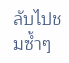ลับไปชมซ้ำๆ